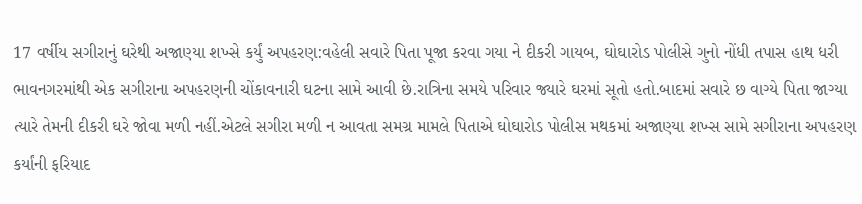17 વર્ષીય સગીરાનું ઘરેથી અજાણ્યા શખ્સે કર્યું અપહરણ:વહેલી સવારે પિતા પૂજા કરવા ગયા ને દીકરી ગાયબ, ઘોઘારોડ પોલીસે ગુનો નોંધી તપાસ હાથ ધરી
ભાવનગરમાંથી એક સગીરાના અપહરણની ચોંકાવનારી ઘટના સામે આવી છે.રાત્રિના સમયે પરિવાર જ્યારે ઘરમાં સૂતો હતો.બાદમાં સવારે છ વાગ્યે પિતા જાગ્યા ત્યારે તેમની દીકરી ઘરે જોવા મળી નહીં.એટલે સગીરા મળી ન આવતા સમગ્ર મામલે પિતાએ ઘોઘારોડ પોલીસ મથકમાં અજાણ્યા શખ્સ સામે સગીરાના અપહરણ કર્યાંની ફરિયાદ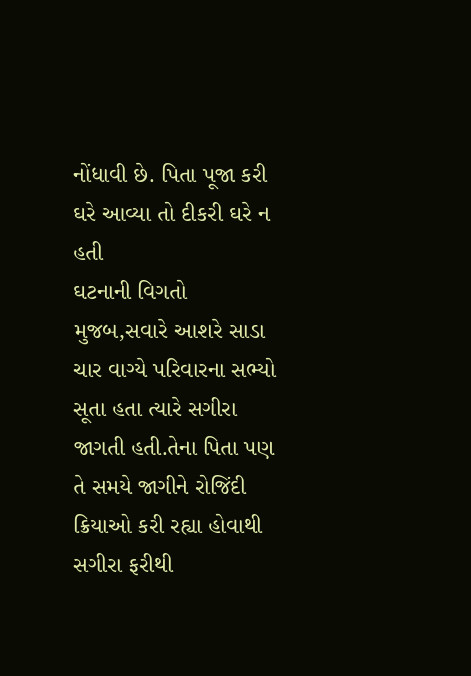નોંધાવી છે. પિતા પૂજા કરી ઘરે આવ્યા તો દીકરી ઘરે ન હતી
ઘટનાની વિગતો મુજબ,સવારે આશરે સાડા ચાર વાગ્યે પરિવારના સભ્યો સૂતા હતા ત્યારે સગીરા જાગતી હતી.તેના પિતા પણ તે સમયે જાગીને રોજિંદી ક્રિયાઓ કરી રહ્યા હોવાથી સગીરા ફરીથી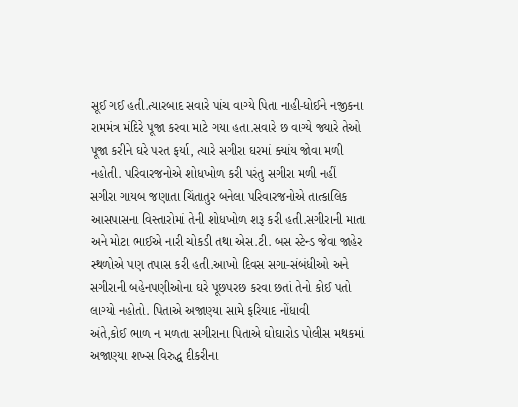સૂઈ ગઈ હતી.ત્યારબાદ સવારે પાંચ વાગ્યે પિતા નાહી-ધોઈને નજીકના રામમંત્ર મંદિરે પૂજા કરવા માટે ગયા હતા.સવારે છ વાગ્યે જ્યારે તેઓ પૂજા કરીને ઘરે પરત ફર્યા, ત્યારે સગીરા ઘરમાં ક્યાંય જોવા મળી નહોતી. પરિવારજનોએ શોધખોળ કરી પરંતુ સગીરા મળી નહીં
સગીરા ગાયબ જણાતા ચિંતાતુર બનેલા પરિવારજનોએ તાત્કાલિક આસપાસના વિસ્તારોમાં તેની શોધખોળ શરૂ કરી હતી.સગીરાની માતા અને મોટા ભાઈએ નારી ચોકડી તથા એસ.ટી. બસ સ્ટેન્ડ જેવા જાહેર સ્થળોએ પણ તપાસ કરી હતી.આખો દિવસ સગા-સંબંધીઓ અને સગીરાની બહેનપણીઓના ઘરે પૂછપરછ કરવા છતાં તેનો કોઈ પતો લાગ્યો નહોતો. પિતાએ અજાણ્યા સામે ફરિયાદ નોંધાવી
અંતે,કોઈ ભાળ ન મળતા સગીરાના પિતાએ ઘોઘારોડ પોલીસ મથકમાં અજાણ્યા શખ્સ વિરુદ્ધ દીકરીના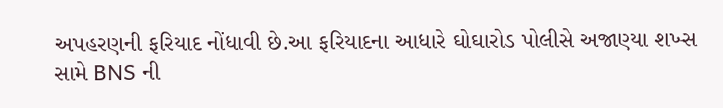અપહરણની ફરિયાદ નોંધાવી છે.આ ફરિયાદના આધારે ઘોઘારોડ પોલીસે અજાણ્યા શખ્સ સામે BNS ની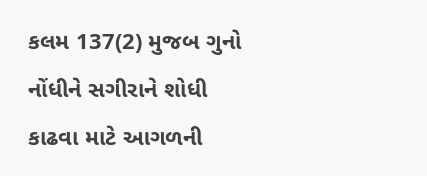કલમ 137(2) મુજબ ગુનો નોંધીને સગીરાને શોધી કાઢવા માટે આગળની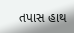તપાસ હાથ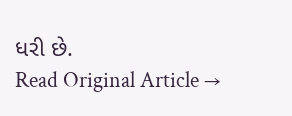ધરી છે.
Read Original Article →